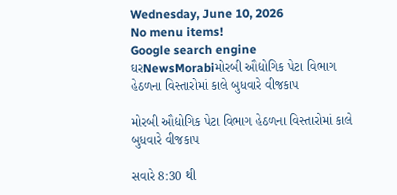Wednesday, June 10, 2026
No menu items!
Google search engine
ઘરNewsMorabiમોરબી ઔદ્યોગિક પેટા વિભાગ હેઠળના વિસ્તારોમાં કાલે બુધવારે વીજકાપ

મોરબી ઔદ્યોગિક પેટા વિભાગ હેઠળના વિસ્તારોમાં કાલે બુધવારે વીજકાપ

સવારે 8:30 થી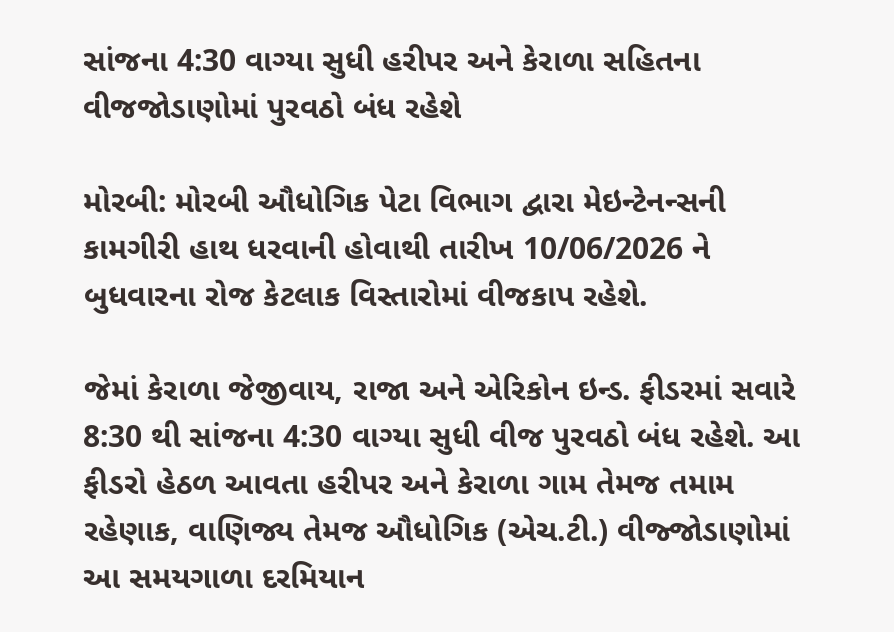સાંજના 4:30 વાગ્યા સુધી હરીપર અને કેરાળા સહિતના વીજજોડાણોમાં પુરવઠો બંધ રહેશે

મોરબી: મોરબી ઔધોગિક પેટા વિભાગ દ્વારા મેઇન્ટેનન્સની કામગીરી હાથ ધરવાની હોવાથી તારીખ 10/06/2026 ને બુધવારના રોજ કેટલાક વિસ્તારોમાં વીજકાપ રહેશે.

જેમાં કેરાળા જેજીવાય, રાજા અને એરિકોન ઇન્ડ. ફીડરમાં સવારે 8:30 થી સાંજના 4:30 વાગ્યા સુધી વીજ પુરવઠો બંધ રહેશે. આ ફીડરો હેઠળ આવતા હરીપર અને કેરાળા ગામ તેમજ તમામ રહેણાક, વાણિજ્ય તેમજ ઔધોગિક (એચ.ટી.) વીજ્જોડાણોમાં આ સમયગાળા દરમિયાન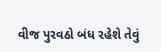વીજ પુરવઠો બંધ રહેશે તેવું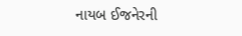નાયબ ઈજનેરની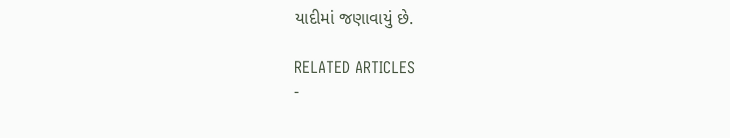યાદીમાં જણાવાયું છે.

RELATED ARTICLES
-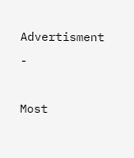Advertisment -

Most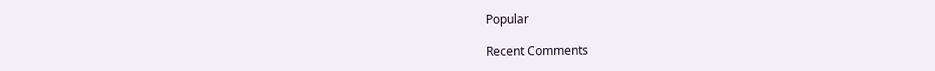Popular

Recent Comments